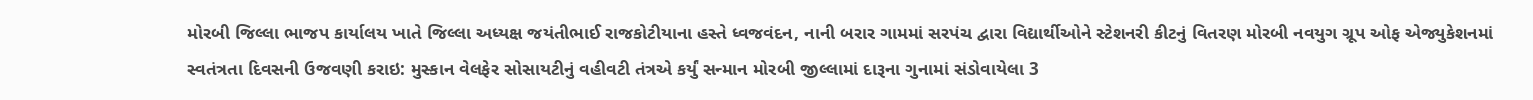મોરબી જિલ્લા ભાજપ કાર્યાલય ખાતે જિલ્લા અધ્યક્ષ જયંતીભાઈ રાજકોટીયાના હસ્તે ધ્વજવંદન, નાની બરાર ગામમાં સરપંચ દ્વારા વિદ્યાર્થીઓને સ્ટેશનરી કીટનું વિતરણ મોરબી નવયુગ ગ્રૂપ ઓફ એજ્યુકેશનમાં સ્વતંત્રતા દિવસની ઉજવણી કરાઇ: મુસ્કાન વેલફેર સોસાયટીનું વહીવટી તંત્રએ કર્યું સન્માન મોરબી જીલ્લામાં દારૂના ગુનામાં સંડોવાયેલા 3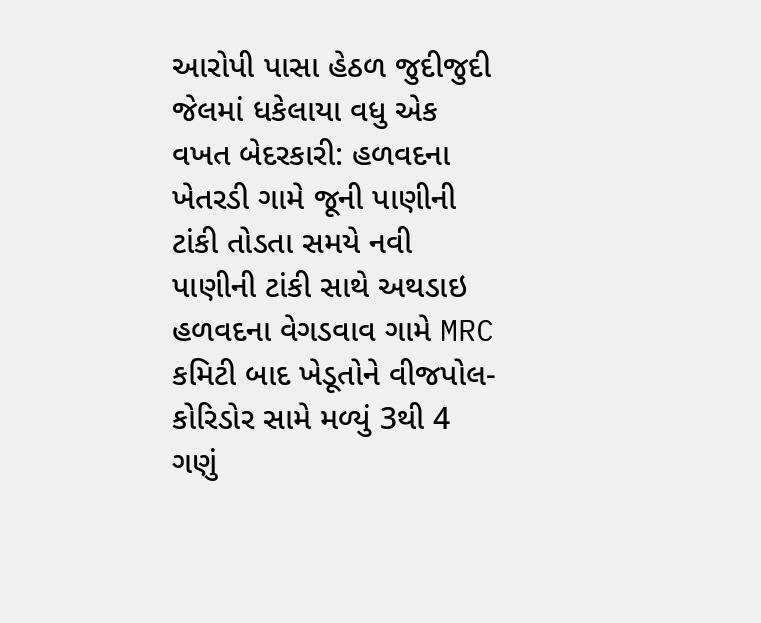આરોપી પાસા હેઠળ જુદીજુદી જેલમાં ધકેલાયા વધુ એક વખત બેદરકારી: હળવદના ખેતરડી ગામે જૂની પાણીની ટાંકી તોડતા સમયે નવી પાણીની ટાંકી સાથે અથડાઇ હળવદના વેગડવાવ ગામે MRC કમિટી બાદ ખેડૂતોને વીજપોલ-કોરિડોર સામે મળ્યું 3થી 4 ગણું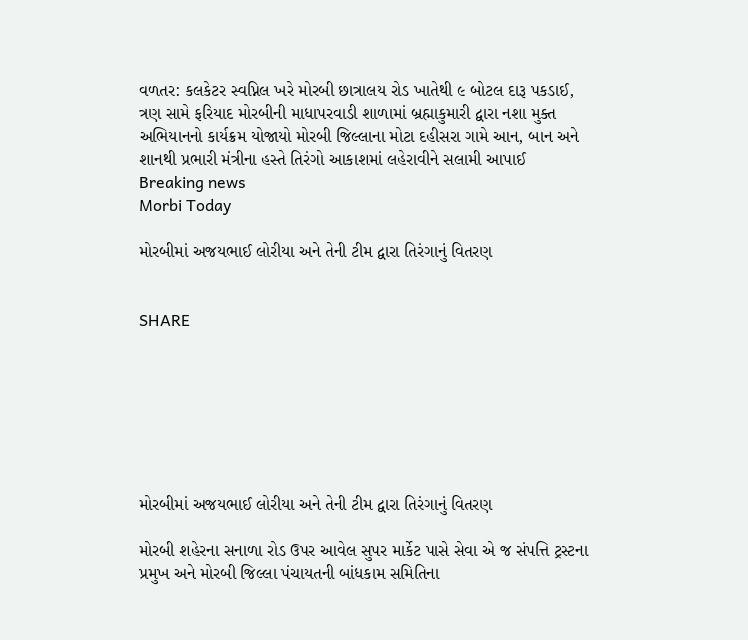વળતર: કલકેટર સ્વપ્નિલ ખરે મોરબી છાત્રાલય રોડ ખાતેથી ૯ બોટલ દારૂ પકડાઈ, ત્રણ સામે ફરિયાદ મોરબીની માધાપરવાડી શાળામાં બ્રહ્માકુમારી દ્વારા નશા મુક્ત અભિયાનનો કાર્યક્રમ યોજાયો મોરબી જિલ્લાના મોટા દહીસરા ગામે આન, બાન અને શાનથી પ્રભારી મંત્રીના હસ્તે તિરંગો આકાશમાં લહેરાવીને સલામી આપાઈ
Breaking news
Morbi Today

મોરબીમાં અજયભાઈ લોરીયા અને તેની ટીમ દ્વારા તિરંગાનું વિતરણ


SHARE







મોરબીમાં અજયભાઈ લોરીયા અને તેની ટીમ દ્વારા તિરંગાનું વિતરણ

મોરબી શહેરના સનાળા રોડ ઉપર આવેલ સુપર માર્કેટ પાસે સેવા એ જ સંપત્તિ ટ્રસ્ટના પ્રમુખ અને મોરબી જિલ્લા પંચાયતની બાંધકામ સમિતિના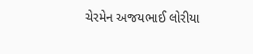ચેરમેન અજયભાઈ લોરીયા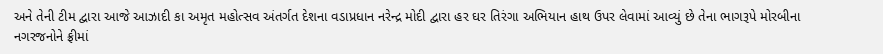અને તેની ટીમ દ્વારા આજે આઝાદી કા અમૃત મહોત્સવ અંતર્ગત દેશના વડાપ્રધાન નરેન્દ્ર મોદી દ્વારા હર ઘર તિરંગા અભિયાન હાથ ઉપર લેવામાં આવ્યું છે તેના ભાગરૂપે મોરબીના નગરજનોને ફ્રીમાં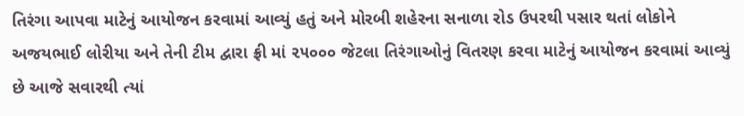તિરંગા આપવા માટેનું આયોજન કરવામાં આવ્યું હતું અને મોરબી શહેરના સનાળા રોડ ઉપરથી પસાર થતાં લોકોને અજયભાઈ લોરીયા અને તેની ટીમ દ્વારા ફ્રી માં ૨૫૦૦૦ જેટલા તિરંગાઓનું વિતરણ કરવા માટેનું આયોજન કરવામાં આવ્યું છે આજે સવારથી ત્યાં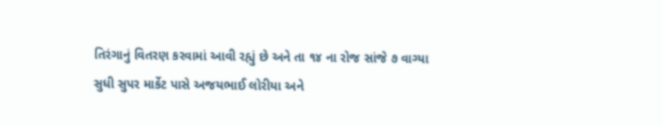તિરંગાનું વિતરણ કરવામાં આવી રહ્યું છે અને તા ૧૪ ના રોજ સાંજે ૭ વાગ્યા સુધી સુપર માર્કેટ પાસે અજયભાઈ લોરીયા અને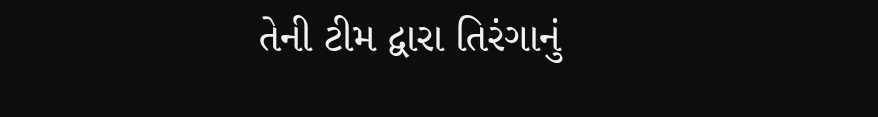તેની ટીમ દ્વારા તિરંગાનું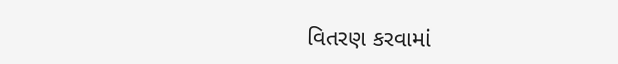વિતરણ કરવામાં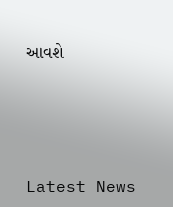આવશે






Latest News